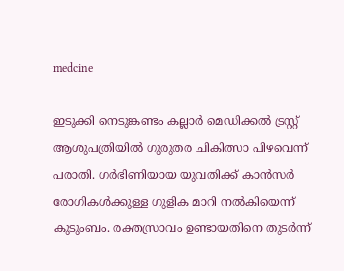medcine

ഇടുക്കി നെടുങ്കണ്ടം കല്ലാർ മെഡിക്കൽ ട്രസ്റ്റ് ആശുപത്രിയിൽ ഗുരുതര ചികിത്സാ പിഴവെന്ന് പരാതി. ഗർഭിണിയായ യുവതിക്ക് കാൻസർ രോഗികൾക്കുള്ള ഗുളിക മാറി നൽകിയെന്ന് കുടുംബം. രക്തസ്രാവം ഉണ്ടായതിനെ തുടർന്ന്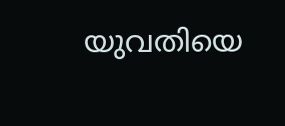യുവതിയെ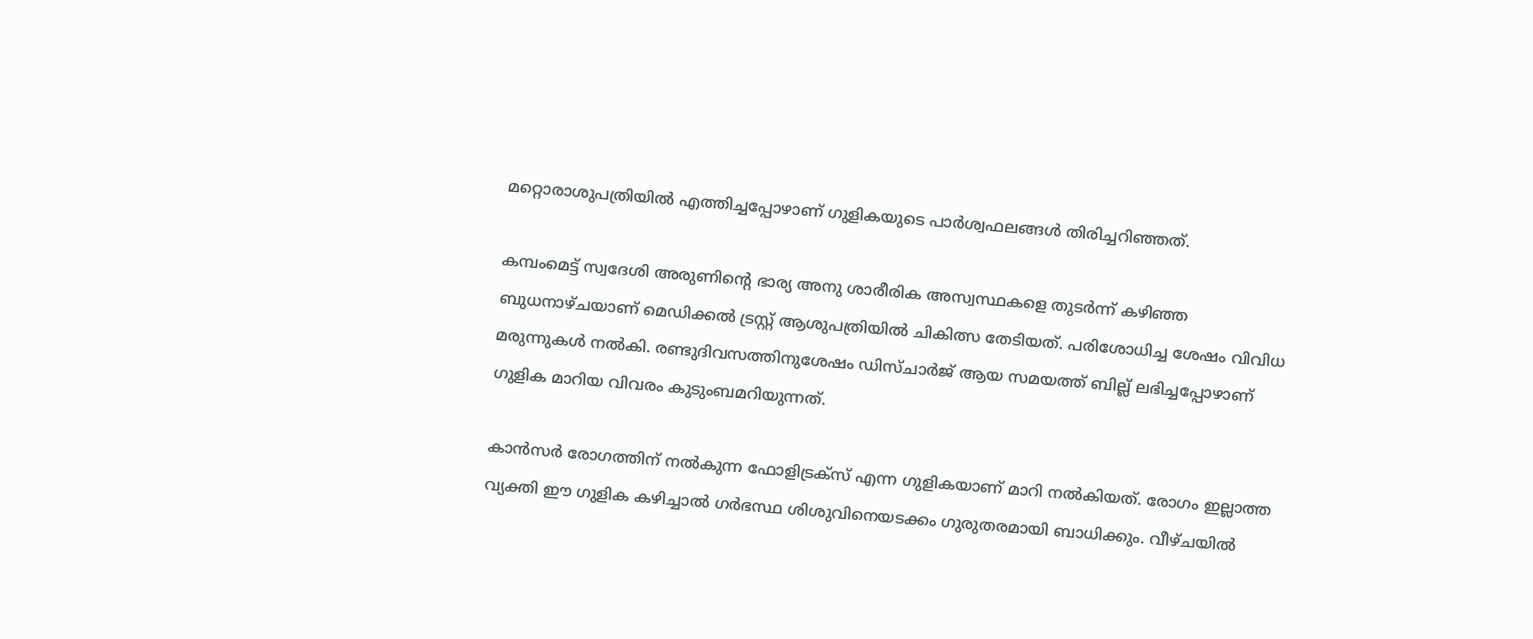മറ്റൊരാശുപത്രിയിൽ എത്തിച്ചപ്പോഴാണ് ഗുളികയുടെ പാർശ്വഫലങ്ങൾ തിരിച്ചറിഞ്ഞത്.

കമ്പംമെട്ട് സ്വദേശി അരുണിന്റെ ഭാര്യ അനു ശാരീരിക അസ്വസ്ഥകളെ തുടർന്ന് കഴിഞ്ഞ ബുധനാഴ്ചയാണ് മെഡിക്കൽ ട്രസ്റ്റ് ആശുപത്രിയിൽ ചികിത്സ തേടിയത്. പരിശോധിച്ച ശേഷം വിവിധ മരുന്നുകൾ നൽകി. രണ്ടുദിവസത്തിനുശേഷം ഡിസ്ചാർജ് ആയ സമയത്ത് ബില്ല് ലഭിച്ചപ്പോഴാണ് ഗുളിക മാറിയ വിവരം കുടുംബമറിയുന്നത്.

കാൻസർ രോഗത്തിന് നൽകുന്ന ഫോളിട്രക്സ് എന്ന ഗുളികയാണ് മാറി നൽകിയത്. രോഗം ഇല്ലാത്ത വ്യക്തി ഈ ഗുളിക കഴിച്ചാൽ ഗർഭസ്ഥ ശിശുവിനെയടക്കം ഗുരുതരമായി ബാധിക്കും. വീഴ്ചയിൽ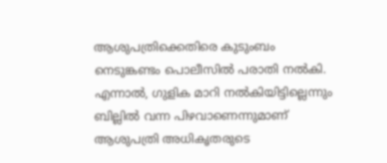ആശുപത്രിക്കെതിരെ കുടുംബം നെടുങ്കണ്ടം പൊലീസിൽ പരാതി നൽകി. എന്നാൽ, ഗുളിക മാറി നൽകിയിട്ടില്ലെന്നും ബില്ലിൽ വന്ന പിഴവാണെന്നുമാണ് ആശുപത്രി അധികൃതരുടെ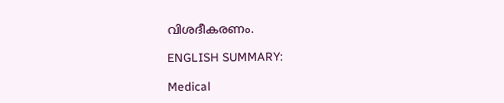വിശദീകരണം.

ENGLISH SUMMARY:

Medical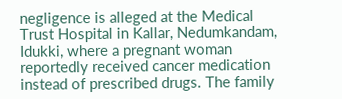negligence is alleged at the Medical Trust Hospital in Kallar, Nedumkandam, Idukki, where a pregnant woman reportedly received cancer medication instead of prescribed drugs. The family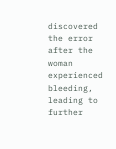discovered the error after the woman experienced bleeding, leading to further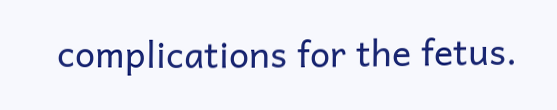complications for the fetus.